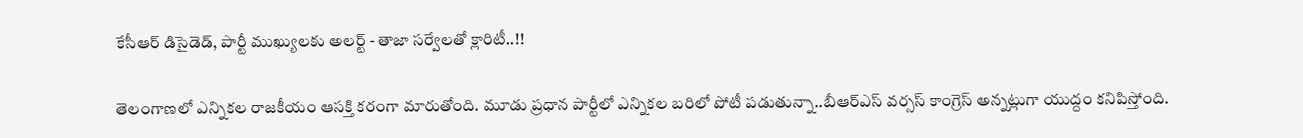కేసీఆర్ డిసైడెడ్, పార్టీ ముఖ్యులకు అలర్ట్ - తాజా సర్వేలతో క్లారిటీ..!!

తెలంగాణలో ఎన్నికల రాజకీయం ఆసక్తి కరంగా మారుతోంది. మూడు ప్రధాన పార్టీలో ఎన్నికల బరిలో పోటీ పడుతున్నా..బీఆర్ఎస్ వర్సస్ కాంగ్రెస్ అన్నట్లుగా యుద్దం కనిపిస్తోంది.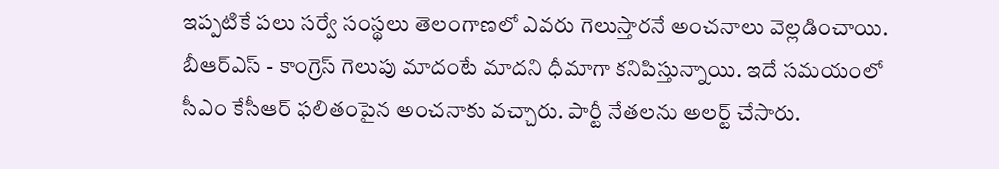ఇప్పటికే పలు సర్వే సంస్థలు తెలంగాణలో ఎవరు గెలుస్తారనే అంచనాలు వెల్లడించాయి. బీఆర్ఎస్ - కాంగ్రెస్ గెలుపు మాదంటే మాదని ధీమాగా కనిపిస్తున్నాయి. ఇదే సమయంలో సీఎం కేసీఆర్ ఫలితంపైన అంచనాకు వచ్చారు. పార్టీ నేతలను అలర్ట్ చేసారు.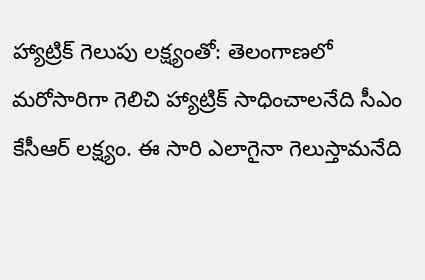హ్యాట్రిక్ గెలుపు లక్ష్యంతో: తెలంగాణలో మరోసారిగా గెలిచి హ్యాట్రిక్ సాధించాలనేది సీఎం కేసీఆర్ లక్ష్యం. ఈ సారి ఎలాగైనా గెలుస్తామనేది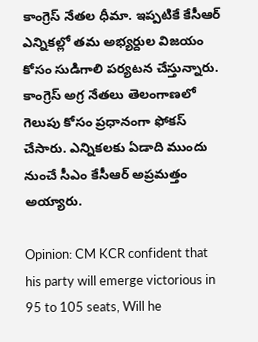కాంగ్రెస్ నేతల ధీమా. ఇప్పటికే కేసీఆర్ ఎన్నికల్లో తమ అభ్యర్దుల విజయం కోసం సుడిగాలి పర్యటన చేస్తున్నారు. కాంగ్రెస్ అగ్ర నేతలు తెలంగాణలో గెలుపు కోసం ప్రధానంగా ఫోకస్ చేసారు. ఎన్నికలకు ఏడాది ముందు నుంచే సీఎం కేసీఆర్ అప్రమత్తం అయ్యారు.

Opinion: CM KCR confident that his party will emerge victorious in 95 to 105 seats, Will he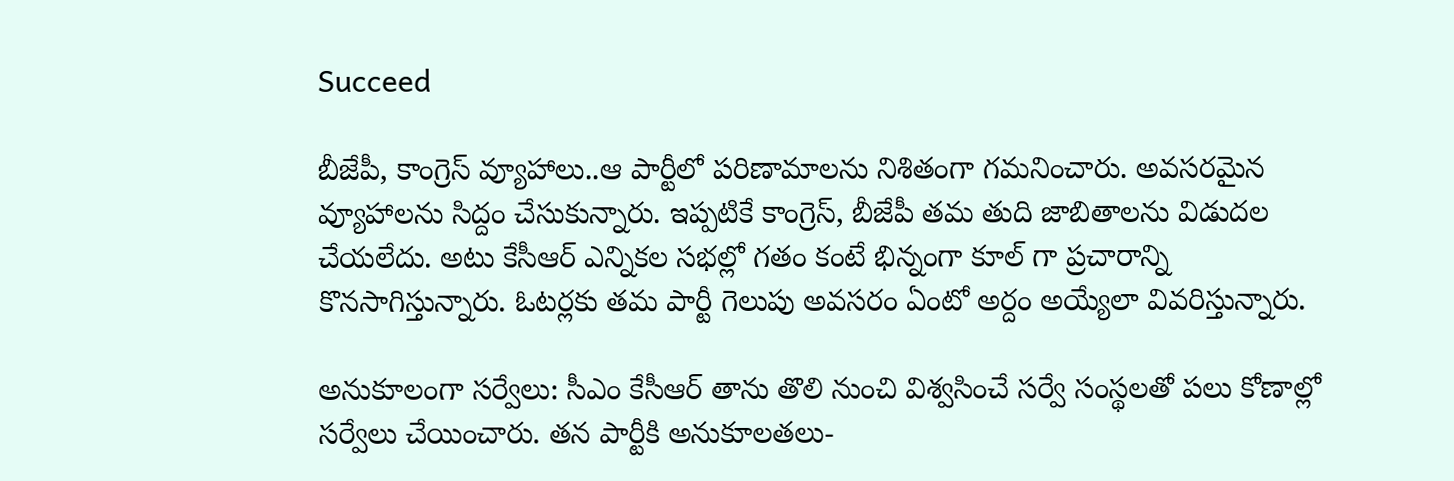Succeed

బీజేపీ, కాంగ్రెస్ వ్యూహాలు..ఆ పార్టీలో పరిణామాలను నిశితంగా గమనించారు. అవసరమైన వ్యూహాలను సిద్దం చేసుకున్నారు. ఇప్పటికే కాంగ్రెస్, బీజేపీ తమ తుది జాబితాలను విడుదల చేయలేదు. అటు కేసీఆర్ ఎన్నికల సభల్లో గతం కంటే భిన్నంగా కూల్ గా ప్రచారాన్ని కొనసాగిస్తున్నారు. ఓటర్లకు తమ పార్టీ గెలుపు అవసరం ఏంటో అర్దం అయ్యేలా వివరిస్తున్నారు.

అనుకూలంగా సర్వేలు: సీఎం కేసీఆర్ తాను తొలి నుంచి విశ్వసించే సర్వే సంస్థలతో పలు కోణాల్లో సర్వేలు చేయించారు. తన పార్టీకి అనుకూలతలు-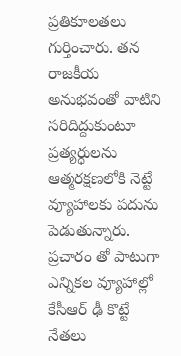ప్రతికూలతలు గుర్తించారు. తన రాజకీయ అనుభవంతో వాటిని సరిదిద్దుకుంటూ ప్రత్యర్ధులను ఆత్మరక్షణలోకి నెట్టే వ్యూహాలకు పదును పెడుతున్నారు. ప్రచారం తో పాటుగా ఎన్నికల వ్యూహాల్లో కేసీఆర్ ఢీ కొట్టే నేతలు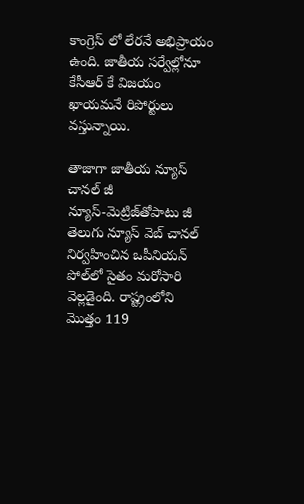కాంగ్రెస్ లో లేరనే అభిప్రాయం ఉంది. జాతీయ సర్వేల్లోనూ కేసీఆర్ కే విజయం ఖాయమనే రిపోర్టులు వస్తున్నాయి.

తాజాగా జాతీయ న్యూస్‌ చానల్‌ జీ న్యూస్‌-మెట్రిజ్‌తోపాటు జీ తెలుగు న్యూస్‌ వెబ్‌ చానల్‌ నిర్వహించిన ఒపీనియన్‌ పోల్‌లో సైతం మరోసారి వెల్లడైంది. రాష్ట్రంలోని మొత్తం 119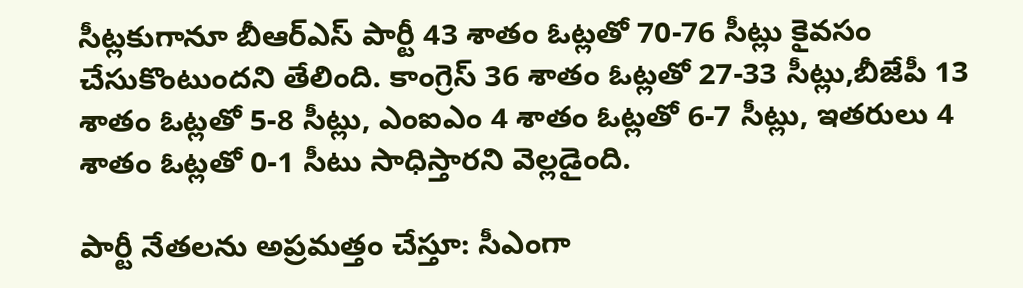సీట్లకుగానూ బీఆర్‌ఎస్‌ పార్టీ 43 శాతం ఓట్లతో 70-76 సీట్లు కైవసం చేసుకొంటుందని తేలింది. కాంగ్రెస్‌ 36 శాతం ఓట్లతో 27-33 సీట్లు,బీజేపీ 13 శాతం ఓట్లతో 5-8 సీట్లు, ఎంఐఎం 4 శాతం ఓట్లతో 6-7 సీట్లు, ఇతరులు 4 శాతం ఓట్లతో 0-1 సీటు సాధిస్తారని వెల్లడైంది.

పార్టీ నేతలను అప్రమత్తం చేస్తూ: సీఎంగా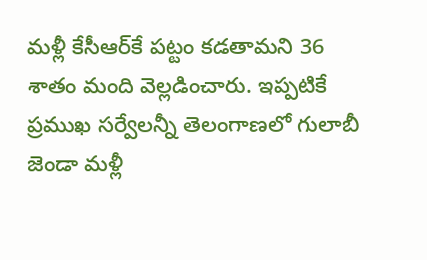మళ్లీ కేసీఆర్‌కే పట్టం కడతామని 36 శాతం మంది వెల్లడించారు. ఇప్పటికే ప్రముఖ సర్వేలన్నీ తెలంగాణలో గులాబీ జెండా మళ్లీ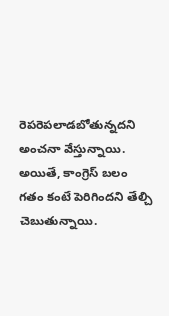రెపరెపలాడబోతున్నదని అంచనా వేస్తున్నాయి. అయితే, కాంగ్రెస్ బలం గతం కంటే పెరిగిందని తేల్చి చెబుతున్నాయి.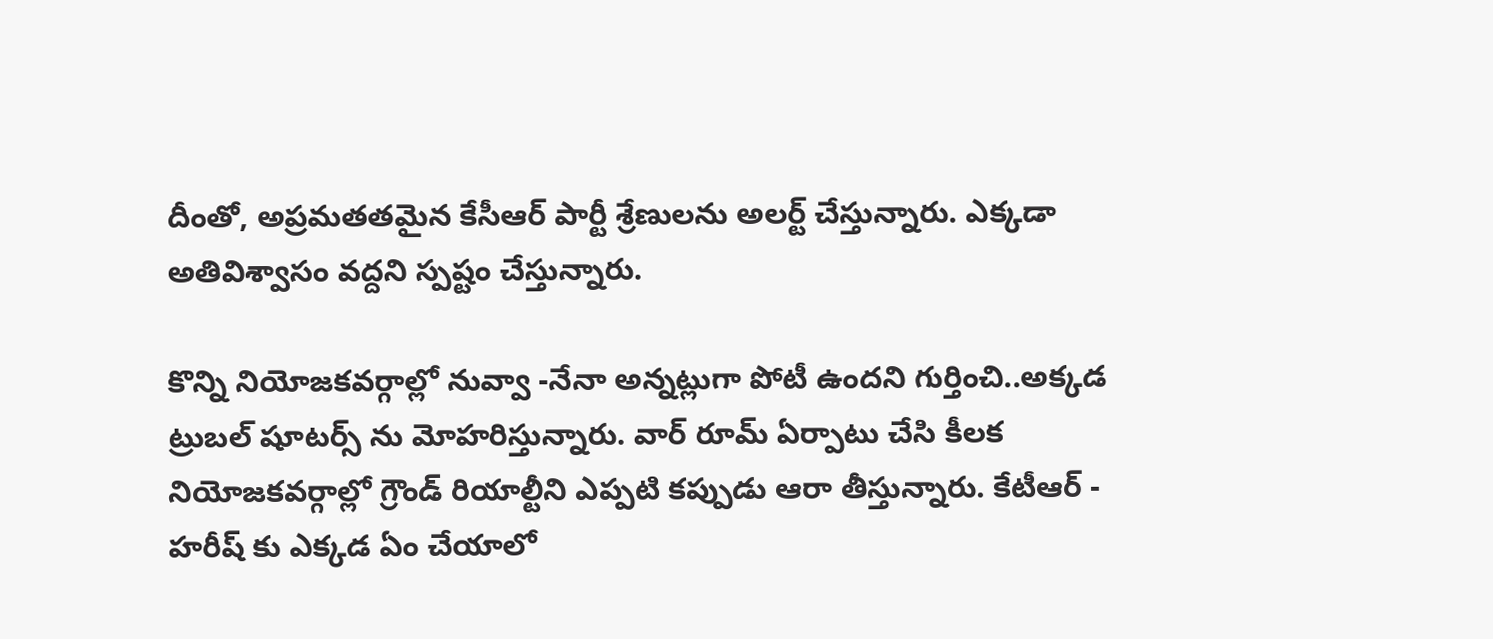దీంతో, అప్రమతతమైన కేసీఆర్ పార్టీ శ్రేణులను అలర్ట్ చేస్తున్నారు. ఎక్కడా అతివిశ్వాసం వద్దని స్పష్టం చేస్తున్నారు.

కొన్ని నియోజకవర్గాల్లో నువ్వా -నేనా అన్నట్లుగా పోటీ ఉందని గుర్తించి..అక్కడ ట్రుబల్ షూటర్స్ ను మోహరిస్తున్నారు. వార్ రూమ్ ఏర్పాటు చేసి కీలక నియోజకవర్గాల్లో గ్రౌండ్ రియాల్టీని ఎప్పటి కప్పుడు ఆరా తీస్తున్నారు. కేటీఆర్ - హరీష్ కు ఎక్కడ ఏం చేయాలో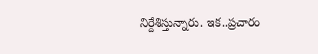నిర్దేశిస్తున్నారు. ఇక..ప్రచారం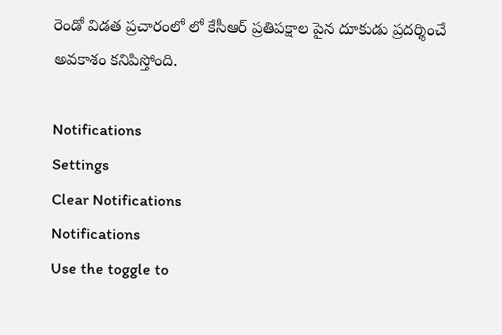రెండో విడత ప్రచారంలో లో కేసీఆర్ ప్రతిపక్షాల పైన దూకుడు ప్రదర్శించే అవకాశం కనిపిస్తోంది.

Notifications
Settings
Clear Notifications
Notifications
Use the toggle to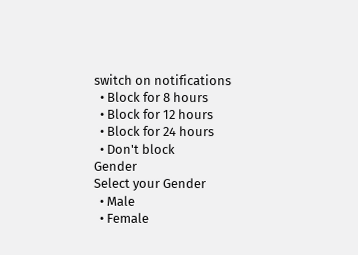switch on notifications
  • Block for 8 hours
  • Block for 12 hours
  • Block for 24 hours
  • Don't block
Gender
Select your Gender
  • Male
  • Female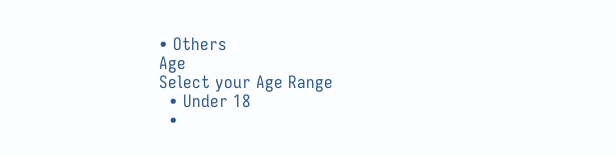• Others
Age
Select your Age Range
  • Under 18
  •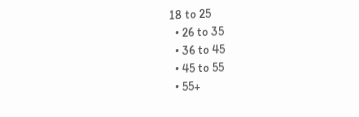18 to 25
  • 26 to 35
  • 36 to 45
  • 45 to 55
  • 55+